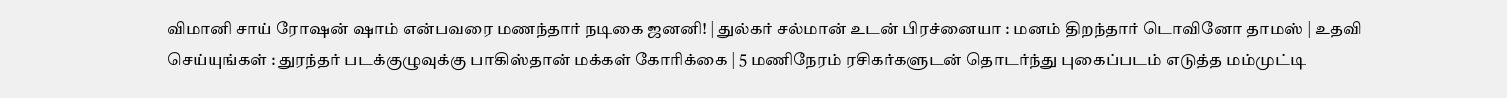விமானி சாய் ரோஷன் ஷாம் என்பவரை மணந்தார் நடிகை ஜனனி! | துல்கர் சல்மான் உடன் பிரச்னையா : மனம் திறந்தார் டொவினோ தாமஸ் | உதவி செய்யுங்கள் : துரந்தர் படக்குழுவுக்கு பாகிஸ்தான் மக்கள் கோரிக்கை | 5 மணிநேரம் ரசிகர்களுடன் தொடர்ந்து புகைப்படம் எடுத்த மம்முட்டி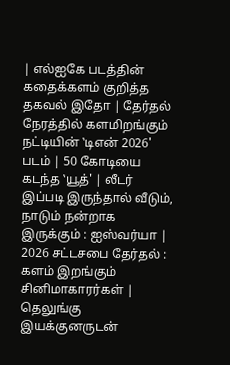| எல்ஐகே படத்தின் கதைக்களம் குறித்த தகவல் இதோ | தேர்தல் நேரத்தில் களமிறங்கும் நட்டியின் ‛டிஎன் 2026' படம் | 50 கோடியை கடந்த ‛யூத்' | லீடர் இப்படி இருந்தால் வீடும், நாடும் நன்றாக இருக்கும் : ஐஸ்வர்யா | 2026 சட்டசபை தேர்தல் : களம் இறங்கும் சினிமாகாரர்கள் | தெலுங்கு இயக்குனருடன்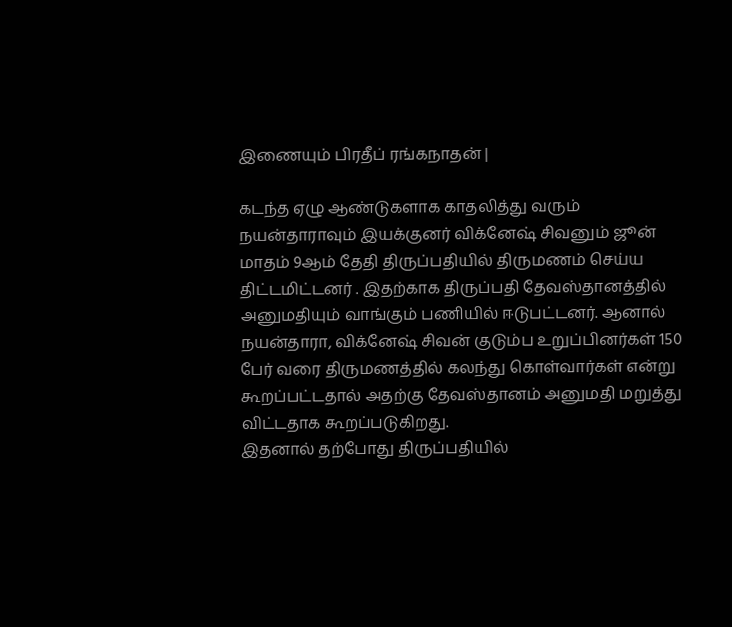இணையும் பிரதீப் ரங்கநாதன் |

கடந்த ஏழு ஆண்டுகளாக காதலித்து வரும் நயன்தாராவும் இயக்குனர் விக்னேஷ் சிவனும் ஜூன் மாதம் 9ஆம் தேதி திருப்பதியில் திருமணம் செய்ய திட்டமிட்டனர் . இதற்காக திருப்பதி தேவஸ்தானத்தில் அனுமதியும் வாங்கும் பணியில் ஈடுபட்டனர். ஆனால் நயன்தாரா, விக்னேஷ் சிவன் குடும்ப உறுப்பினர்கள் 150 பேர் வரை திருமணத்தில் கலந்து கொள்வார்கள் என்று கூறப்பட்டதால் அதற்கு தேவஸ்தானம் அனுமதி மறுத்து விட்டதாக கூறப்படுகிறது.
இதனால் தற்போது திருப்பதியில்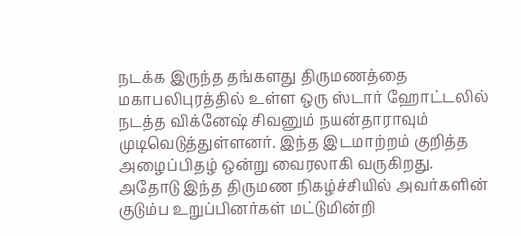நடக்க இருந்த தங்களது திருமணத்தை மகாபலிபுரத்தில் உள்ள ஒரு ஸ்டார் ஹோட்டலில் நடத்த விக்னேஷ் சிவனும் நயன்தாராவும் முடிவெடுத்துள்ளனர். இந்த இடமாற்றம் குறித்த அழைப்பிதழ் ஒன்று வைரலாகி வருகிறது.
அதோடு இந்த திருமண நிகழ்ச்சியில் அவர்களின் குடும்ப உறுப்பினர்கள் மட்டுமின்றி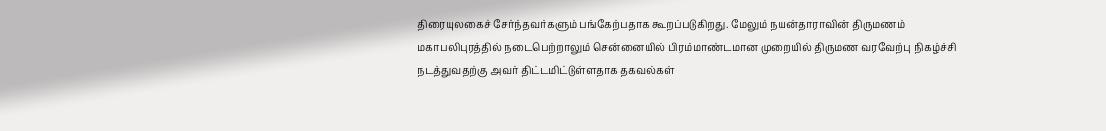திரையுலகைச் சேர்ந்தவர்களும் பங்கேற்பதாக கூறப்படுகிறது. மேலும் நயன்தாராவின் திருமணம் மகாபலிபுரத்தில் நடைபெற்றாலும் சென்னையில் பிரம்மாண்டமான முறையில் திருமண வரவேற்பு நிகழ்ச்சி நடத்துவதற்கு அவர் திட்டமிட்டுள்ளதாக தகவல்கள்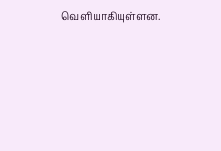வெளியாகியுள்ளன.